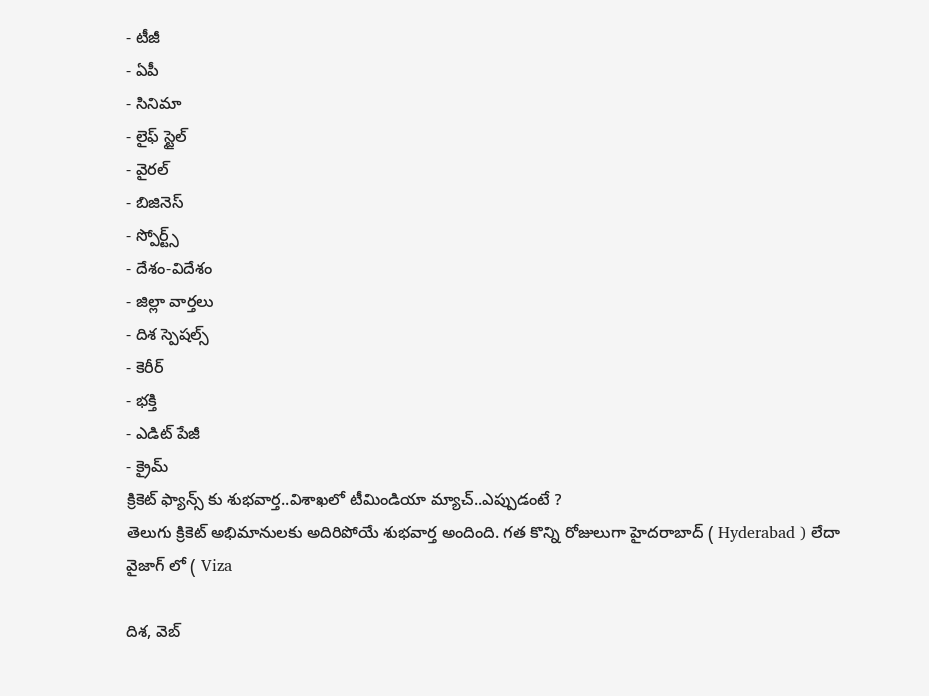- టీజీ
- ఏపీ
- సినిమా
- లైఫ్ స్టైల్
- వైరల్
- బిజినెస్
- స్పోర్ట్స్
- దేశం-విదేశం
- జిల్లా వార్తలు
- దిశ స్పెషల్స్
- కెరీర్
- భక్తి
- ఎడిట్ పేజీ
- క్రైమ్
క్రికెట్ ఫ్యాన్స్ కు శుభవార్త..విశాఖలో టీమిండియా మ్యాచ్..ఎప్పుడంటే ?
తెలుగు క్రికెట్ అభిమానులకు అదిరిపోయే శుభవార్త అందింది. గత కొన్ని రోజులుగా హైదరాబాద్ ( Hyderabad ) లేదా వైజాగ్ లో ( Viza

దిశ, వెబ్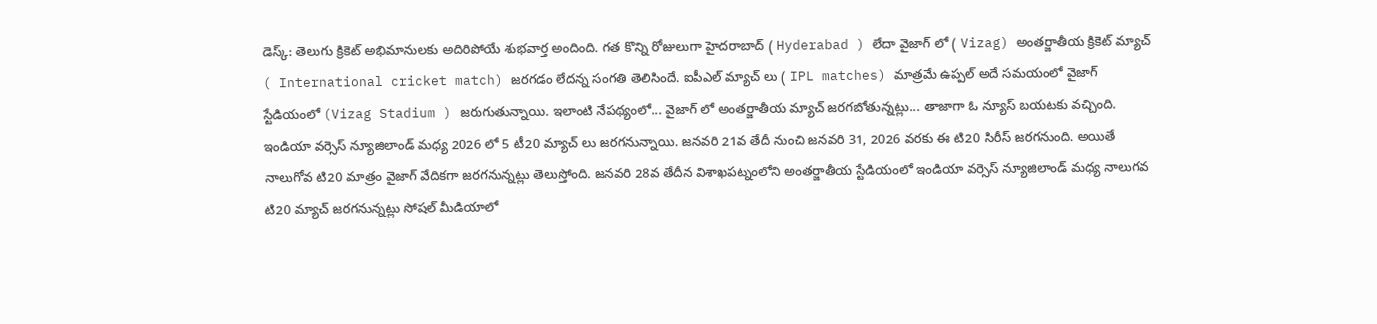డెస్క్: తెలుగు క్రికెట్ అభిమానులకు అదిరిపోయే శుభవార్త అందింది. గత కొన్ని రోజులుగా హైదరాబాద్ ( Hyderabad ) లేదా వైజాగ్ లో ( Vizag) అంతర్జాతీయ క్రికెట్ మ్యాచ్ ( International cricket match) జరగడం లేదన్న సంగతి తెలిసిందే. ఐపీఎల్ మ్యాచ్ లు ( IPL matches) మాత్రమే ఉప్పల్ అదే సమయంలో వైజాగ్ స్టేడియంలో (Vizag Stadium ) జరుగుతున్నాయి. ఇలాంటి నేపథ్యంలో... వైజాగ్ లో అంతర్జాతీయ మ్యాచ్ జరగబోతున్నట్లు... తాజాగా ఓ న్యూస్ బయటకు వచ్చింది.
ఇండియా వర్సెస్ న్యూజిలాండ్ మధ్య 2026 లో 5 టీ20 మ్యాచ్ లు జరగనున్నాయి. జనవరి 21వ తేదీ నుంచి జనవరి 31, 2026 వరకు ఈ టి20 సిరీస్ జరగనుంది. అయితే నాలుగోవ టి20 మాత్రం వైజాగ్ వేదికగా జరగనున్నట్లు తెలుస్తోంది. జనవరి 28వ తేదీన విశాఖపట్నంలోని అంతర్జాతీయ స్టేడియంలో ఇండియా వర్సెస్ న్యూజిలాండ్ మధ్య నాలుగవ టి20 మ్యాచ్ జరగనున్నట్లు సోషల్ మీడియాలో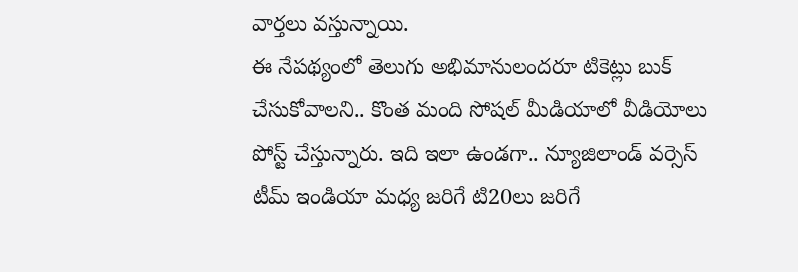వార్తలు వస్తున్నాయి.
ఈ నేపథ్యంలో తెలుగు అభిమానులందరూ టికెట్లు బుక్ చేసుకోవాలని.. కొంత మంది సోషల్ మీడియాలో వీడియోలు పోస్ట్ చేస్తున్నారు. ఇది ఇలా ఉండగా.. న్యూజిలాండ్ వర్సెస్ టీమ్ ఇండియా మధ్య జరిగే టి20లు జరిగే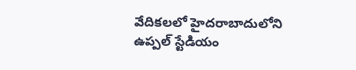వేదికలలో హైదరాబాదులోని ఉప్పల్ స్టేడియం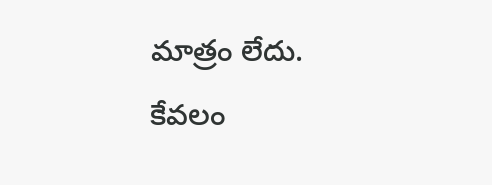మాత్రం లేదు. కేవలం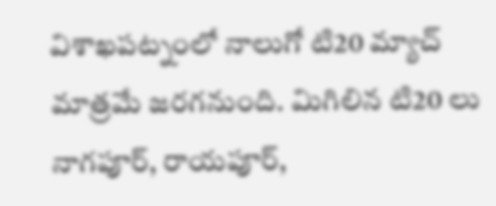విశాఖపట్నంలో నాలుగో టి20 మ్యాచ్ మాత్రమే జరగనుంది. మిగిలిన టి20 లు నాగపూర్, రాయపూర్,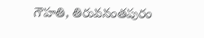గౌహతి, తిరువనంతపురం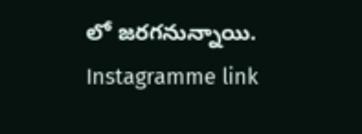లో జరగనున్నాయి.
Instagramme link